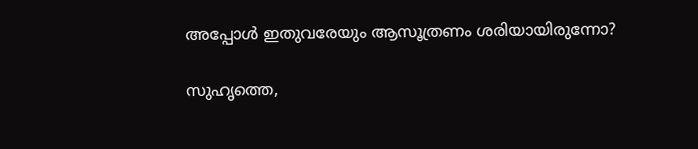അപ്പോള്‍ ഇതുവരേയും ആസൂത്രണം ശരിയായിരുന്നോ?

സുഹൃത്തെ,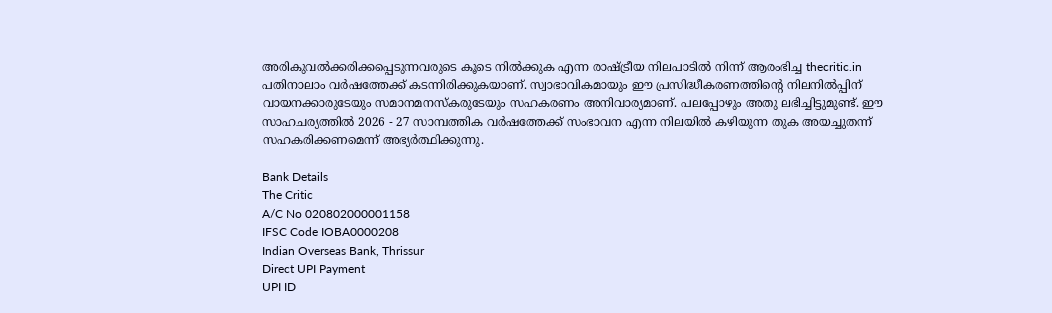അരികുവല്‍ക്കരിക്കപ്പെടുന്നവരുടെ കൂടെ നില്‍ക്കുക എന്ന രാഷ്ട്രീയ നിലപാടില്‍ നിന്ന് ആരംഭിച്ച thecritic.in പതിനാലാം വര്‍ഷത്തേക്ക് കടന്നിരിക്കുകയാണ്. സ്വാഭാവികമായും ഈ പ്രസിദ്ധീകരണത്തിന്റെ നിലനില്‍പ്പിന് വായനക്കാരുടേയും സമാനമനസ്‌കരുടേയും സഹകരണം അനിവാര്യമാണ്. പലപ്പോഴും അതു ലഭിച്ചിട്ടുമുണ്ട്. ഈ സാഹചര്യത്തില്‍ 2026 - 27 സാമ്പത്തിക വര്‍ഷത്തേക്ക് സംഭാവന എന്ന നിലയില്‍ കഴിയുന്ന തുക അയച്ചുതന്ന് സഹകരിക്കണമെന്ന് അഭ്യര്‍ത്ഥിക്കുന്നു.

Bank Details
The Critic
A/C No 020802000001158
IFSC Code IOBA0000208
Indian Overseas Bank, Thrissur
Direct UPI Payment
UPI ID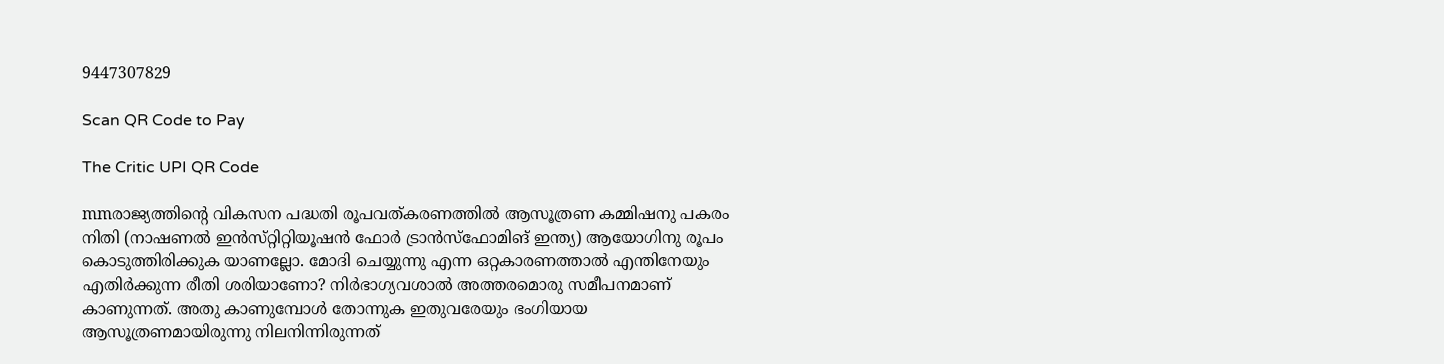9447307829

Scan QR Code to Pay

The Critic UPI QR Code

mmരാജ്യത്തിന്റെ വികസന പദ്ധതി രൂപവത്‌കരണത്തില്‍ ആസൂത്രണ കമ്മിഷനു പകരം നിതി (നാഷണല്‍ ഇന്‍സ്‌റ്റിറ്റിയൂഷന്‍ ഫോര്‍ ട്രാന്‍സ്‌ഫോമിങ്‌ ഇന്ത്യ) ആയോഗിനു രൂപം കൊടുത്തിരിക്കുക യാണല്ലോ. മോദി ചെയ്യുന്നു എന്ന ഒറ്റകാരണത്താല്‍ എന്തിനേയും എതിര്‍ക്കുന്ന രീതി ശരിയാണോ? നിര്‍ഭാഗ്യവശാല്‍ അത്തരമൊരു സമീപനമാണ്‌ കാണുന്നത്‌. അതു കാണുമ്പോള്‍ തോന്നുക ഇതുവരേയും ഭംഗിയായ ആസൂത്രണമായിരുന്നു നിലനിന്നിരുന്നത്‌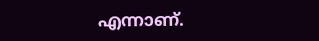എന്നാണ്‌.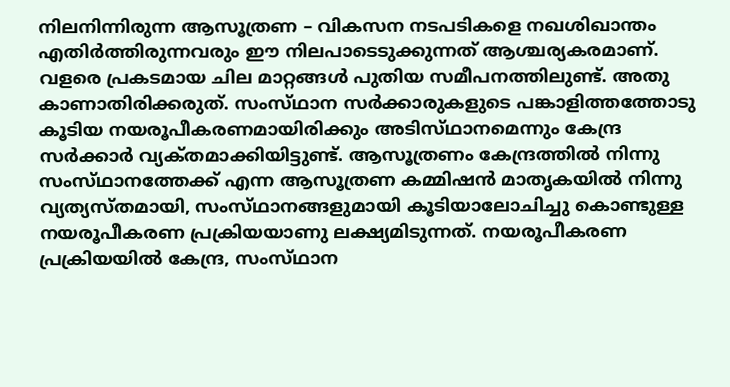നിലനിന്നിരുന്ന ആസൂത്രണ – വികസന നടപടികളെ നഖശിഖാന്തം എതിര്‍ത്തിരുന്നവരും ഈ നിലപാടെടുക്കുന്നത്‌ ആശ്ചര്യകരമാണ്‌.
വളരെ പ്രകടമായ ചില മാറ്റങ്ങള്‍ പുതിയ സമീപനത്തിലുണ്ട്‌. അതു കാണാതിരിക്കരുത്‌. സംസ്‌ഥാന സര്‍ക്കാരുകളുടെ പങ്കാളിത്തത്തോടു കൂടിയ നയരൂപീകരണമായിരിക്കും അടിസ്‌ഥാനമെന്നും കേന്ദ്ര സര്‍ക്കാര്‍ വ്യക്‌തമാക്കിയിട്ടുണ്ട്‌. ആസൂത്രണം കേന്ദ്രത്തില്‍ നിന്നു സംസ്‌ഥാനത്തേക്ക്‌ എന്ന ആസൂത്രണ കമ്മിഷന്‍ മാതൃകയില്‍ നിന്നു വ്യത്യസ്‌തമായി, സംസ്‌ഥാനങ്ങളുമായി കൂടിയാലോചിച്ചു കൊണ്ടുള്ള നയരൂപീകരണ പ്രക്രിയയാണു ലക്ഷ്യമിടുന്നത്‌. നയരൂപീകരണ പ്രക്രിയയില്‍ കേന്ദ്ര, സംസ്‌ഥാന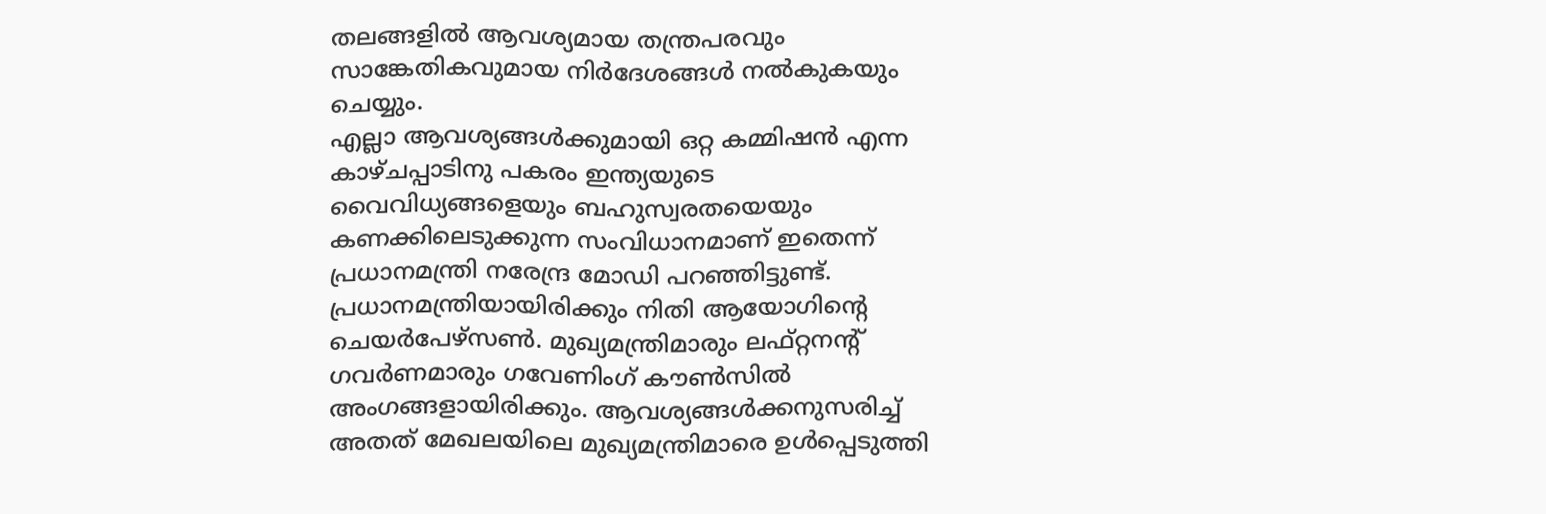തലങ്ങളില്‍ ആവശ്യമായ തന്ത്രപരവും സാങ്കേതികവുമായ നിര്‍ദേശങ്ങള്‍ നല്‍കുകയും ചെയ്യും.
എല്ലാ ആവശ്യങ്ങള്‍ക്കുമായി ഒറ്റ കമ്മിഷന്‍ എന്ന കാഴ്‌ചപ്പാടിനു പകരം ഇന്ത്യയുടെ വൈവിധ്യങ്ങളെയും ബഹുസ്വരതയെയും കണക്കിലെടുക്കുന്ന സംവിധാനമാണ്‌ ഇതെന്ന്‌ പ്രധാനമന്ത്രി നരേന്ദ്ര മോഡി പറഞ്ഞിട്ടുണ്ട്‌. പ്രധാനമന്ത്രിയായിരിക്കും നിതി ആയോഗിന്റെ ചെയര്‍പേഴ്‌സണ്‍. മുഖ്യമന്ത്രിമാരും ലഫ്‌റ്റനന്റ്‌ ഗവര്‍ണമാരും ഗവേണിംഗ്‌ കൗണ്‍സില്‍ അംഗങ്ങളായിരിക്കും. ആവശ്യങ്ങള്‍ക്കനുസരിച്ച്‌ അതത്‌ മേഖലയിലെ മുഖ്യമന്ത്രിമാരെ ഉള്‍പ്പെടുത്തി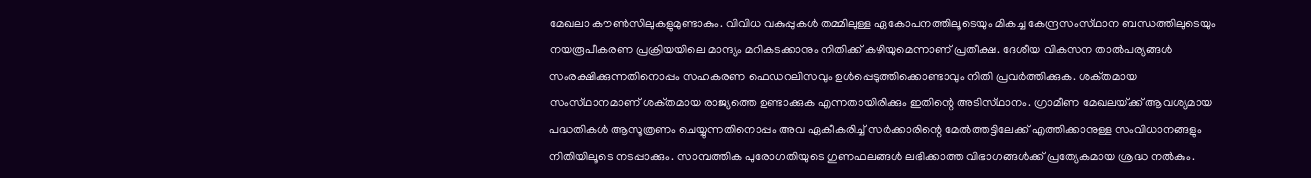മേഖലാ കൗണ്‍സിലുകളുമുണ്ടാകും. വിവിധ വകുപ്പുകള്‍ തമ്മിലുള്ള ഏകോപനത്തിലൂടെയും മികച്ച കേന്ദ്രസംസ്‌ഥാന ബന്ധത്തിലുടെയും നയരൂപീകരണ പ്രക്രിയയിലെ മാന്ദ്യം മറികടക്കാനും നിതിക്ക്‌ കഴിയുമെന്നാണ്‌ പ്രതീക്ഷ. ദേശീയ വികസന താല്‍പര്യങ്ങള്‍ സംരക്ഷിക്കുന്നതിനൊപ്പം സഹകരണ ഫെഡറലിസവും ഉള്‍പ്പെടുത്തിക്കൊണ്ടാവും നിതി പ്രവര്‍ത്തിക്കുക. ശക്‌തമായ സംസ്‌ഥാനമാണ്‌ ശക്‌തമായ രാജ്യത്തെ ഉണ്ടാക്കുക എന്നതായിരിക്കും ഇതിന്റെ അടിസ്‌ഥാനം. ഗ്രാമീണ മേഖലയ്‌ക്ക്‌ ആവശ്യമായ പദ്ധതികള്‍ ആസൂത്രണം ചെയ്യുന്നതിനൊപ്പം അവ ഏകീകരിച്ച്‌ സര്‍ക്കാരിന്റെ മേല്‍ത്തട്ടിലേക്ക്‌ എത്തിക്കാനുള്ള സംവിധാനങ്ങളും നിതിയിലൂടെ നടപ്പാക്കും. സാമ്പത്തിക പുരോഗതിയുടെ ഗുണഫലങ്ങള്‍ ലഭിക്കാത്ത വിഭാഗങ്ങള്‍ക്ക്‌ പ്രത്യേകമായ ശ്രദ്ധ നല്‍കും.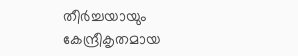തീര്‍ച്ചയായും കേന്ദ്രീകൃതമായ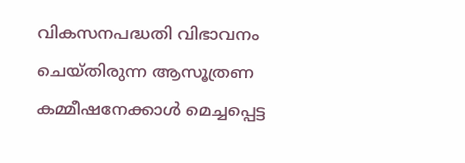വികസനപദ്ധതി വിഭാവനം ചെയ്‌തിരുന്ന ആസൂത്രണ കമ്മീഷനേക്കാള്‍ മെച്ചപ്പെട്ട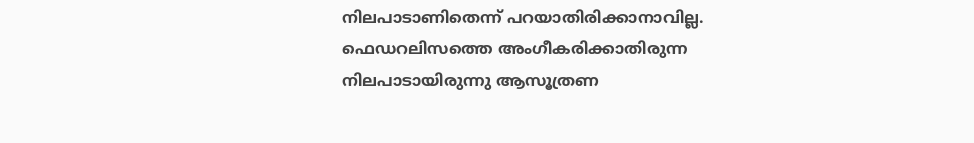നിലപാടാണിതെന്ന്‌ പറയാതിരിക്കാനാവില്ല. ഫെഡറലിസത്തെ അംഗീകരിക്കാതിരുന്ന നിലപാടായിരുന്നു ആസൂത്രണ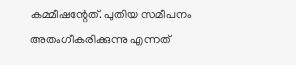കമ്മീഷന്റേത്‌. പുതിയ സമീപനം അതംഗീകരിക്കുന്നു എന്നത്‌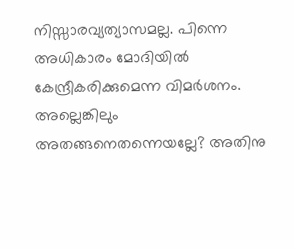നിസ്സാരവ്യത്യാസമല്ല. പിന്നെ അധികാരം മോദിയില്‍ കേന്ദ്രീകരിക്കുമെന്ന വിമര്‍ശനം. അല്ലെങ്കിലും അതങ്ങനെതന്നെയല്ലേ? അതിനു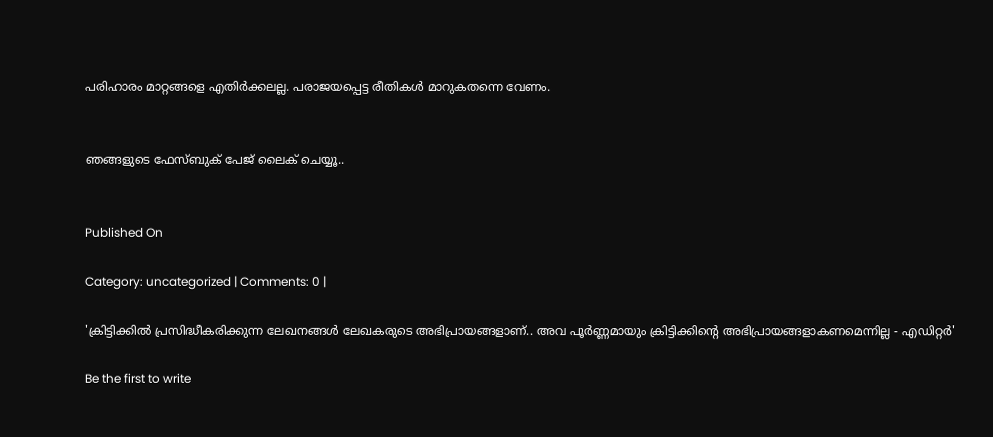പരിഹാരം മാറ്റങ്ങളെ എതിര്‍ക്കലല്ല. പരാജയപ്പെട്ട രീതികള്‍ മാറുകതന്നെ വേണം.


ഞങ്ങളുടെ ഫേസ്ബുക് പേജ് ലൈക് ചെയ്യൂ..


Published On

Category: uncategorized | Comments: 0 |

'ക്രിട്ടിക്കില്‍ പ്രസിദ്ധീകരിക്കുന്ന ലേഖനങ്ങള്‍ ലേഖകരുടെ അഭിപ്രായങ്ങളാണ്.. അവ പൂര്‍ണ്ണമായും ക്രിട്ടിക്കിന്റെ അഭിപ്രായങ്ങളാകണമെന്നില്ല - എഡിറ്റര്‍'

Be the first to write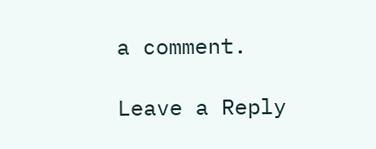a comment.

Leave a Reply